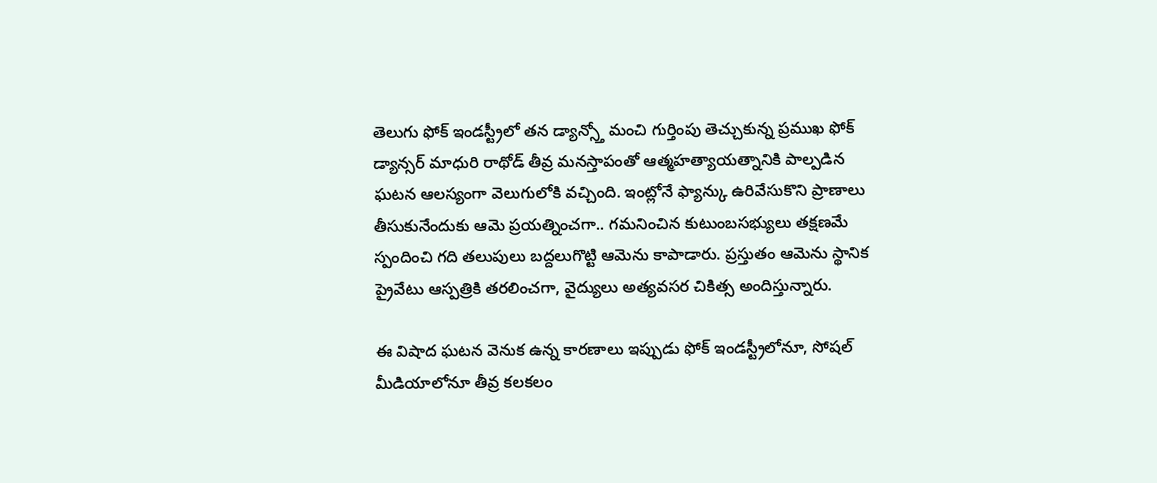తెలుగు ఫోక్ ఇండస్ట్రీలో తన డ్యాన్స్తో మంచి గుర్తింపు తెచ్చుకున్న ప్రముఖ ఫోక్ డ్యాన్సర్ మాధురి రాథోడ్ తీవ్ర మనస్తాపంతో ఆత్మహత్యాయత్నానికి పాల్పడిన ఘటన ఆలస్యంగా వెలుగులోకి వచ్చింది. ఇంట్లోనే ఫ్యాన్కు ఉరివేసుకొని ప్రాణాలు తీసుకునేందుకు ఆమె ప్రయత్నించగా.. గమనించిన కుటుంబసభ్యులు తక్షణమే స్పందించి గది తలుపులు బద్దలుగొట్టి ఆమెను కాపాడారు. ప్రస్తుతం ఆమెను స్థానిక ప్రైవేటు ఆస్పత్రికి తరలించగా, వైద్యులు అత్యవసర చికిత్స అందిస్తున్నారు.

ఈ విషాద ఘటన వెనుక ఉన్న కారణాలు ఇప్పుడు ఫోక్ ఇండస్ట్రీలోనూ, సోషల్ మీడియాలోనూ తీవ్ర కలకలం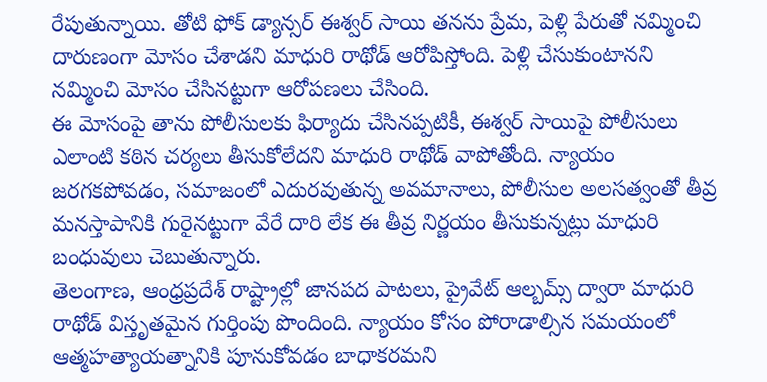రేపుతున్నాయి. తోటి ఫోక్ డ్యాన్సర్ ఈశ్వర్ సాయి తనను ప్రేమ, పెళ్లి పేరుతో నమ్మించి దారుణంగా మోసం చేశాడని మాధురి రాథోడ్ ఆరోపిస్తోంది. పెళ్లి చేసుకుంటానని నమ్మించి మోసం చేసినట్టుగా ఆరోపణలు చేసింది.
ఈ మోసంపై తాను పోలీసులకు ఫిర్యాదు చేసినప్పటికీ, ఈశ్వర్ సాయిపై పోలీసులు ఎలాంటి కఠిన చర్యలు తీసుకోలేదని మాధురి రాథోడ్ వాపోతోంది. న్యాయం జరగకపోవడం, సమాజంలో ఎదురవుతున్న అవమానాలు, పోలీసుల అలసత్వంతో తీవ్ర మనస్తాపానికి గురైనట్టుగా వేరే దారి లేక ఈ తీవ్ర నిర్ణయం తీసుకున్నట్లు మాధురి బంధువులు చెబుతున్నారు.
తెలంగాణ, ఆంధ్రప్రదేశ్ రాష్ట్రాల్లో జానపద పాటలు, ప్రైవేట్ ఆల్బమ్స్ ద్వారా మాధురి రాథోడ్ విస్తృతమైన గుర్తింపు పొందింది. న్యాయం కోసం పోరాడాల్సిన సమయంలో ఆత్మహత్యాయత్నానికి పూనుకోవడం బాధాకరమని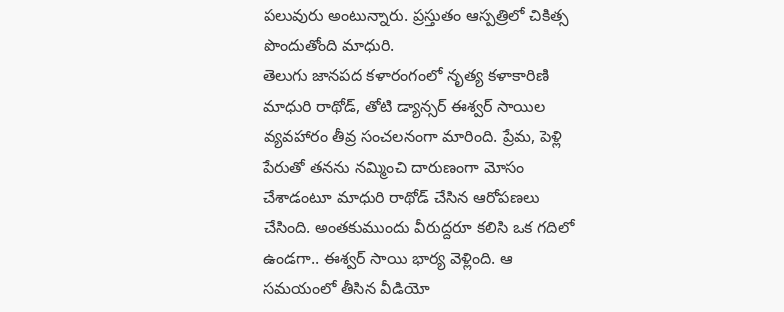పలువురు అంటున్నారు. ప్రస్తుతం ఆస్పత్రిలో చికిత్స పొందుతోంది మాధురి.
తెలుగు జానపద కళారంగంలో నృత్య కళాకారిణి మాధురి రాథోడ్, తోటి డ్యాన్సర్ ఈశ్వర్ సాయిల వ్యవహారం తీవ్ర సంచలనంగా మారింది. ప్రేమ, పెళ్లి పేరుతో తనను నమ్మించి దారుణంగా మోసం చేశాడంటూ మాధురి రాథోడ్ చేసిన ఆరోపణలు చేసింది. అంతకుముందు వీరుద్దరూ కలిసి ఒక గదిలో ఉండగా.. ఈశ్వర్ సాయి భార్య వెళ్లింది. ఆ సమయంలో తీసిన వీడియో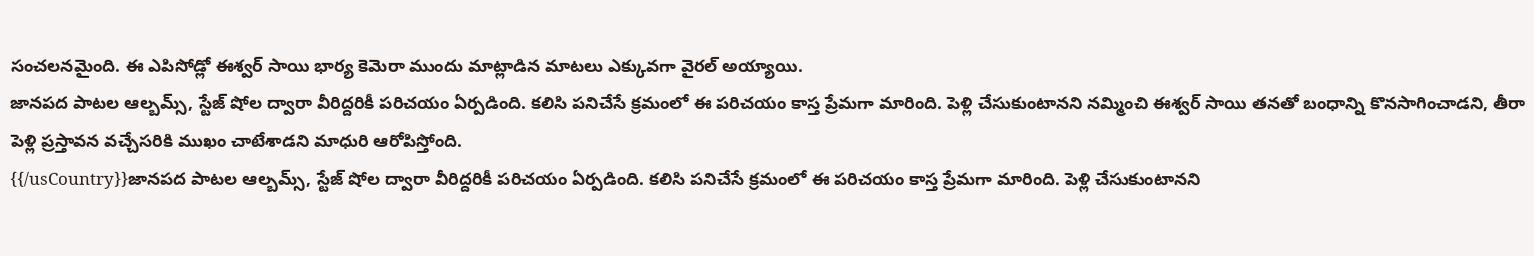సంచలనమైంది. ఈ ఎపిసోడ్లో ఈశ్వర్ సాయి భార్య కెమెరా ముందు మాట్లాడిన మాటలు ఎక్కువగా వైరల్ అయ్యాయి.
జానపద పాటల ఆల్బమ్స్, స్టేజ్ షోల ద్వారా వీరిద్దరికీ పరిచయం ఏర్పడింది. కలిసి పనిచేసే క్రమంలో ఈ పరిచయం కాస్త ప్రేమగా మారింది. పెళ్లి చేసుకుంటానని నమ్మించి ఈశ్వర్ సాయి తనతో బంధాన్ని కొనసాగించాడని, తీరా పెళ్లి ప్రస్తావన వచ్చేసరికి ముఖం చాటేశాడని మాధురి ఆరోపిస్తోంది.
{{/usCountry}}జానపద పాటల ఆల్బమ్స్, స్టేజ్ షోల ద్వారా వీరిద్దరికీ పరిచయం ఏర్పడింది. కలిసి పనిచేసే క్రమంలో ఈ పరిచయం కాస్త ప్రేమగా మారింది. పెళ్లి చేసుకుంటానని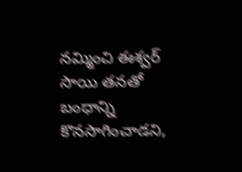నమ్మించి ఈశ్వర్ సాయి తనతో బంధాన్ని కొనసాగించాడని,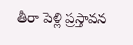తీరా పెళ్లి ప్రస్తావన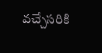వచ్చేసరికి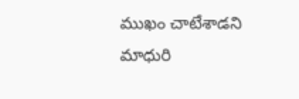ముఖం చాటేశాడని మాధురి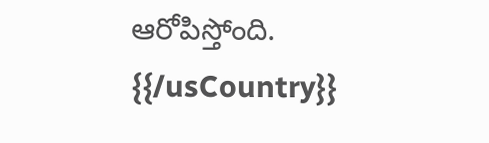ఆరోపిస్తోంది.
{{/usCountry}}